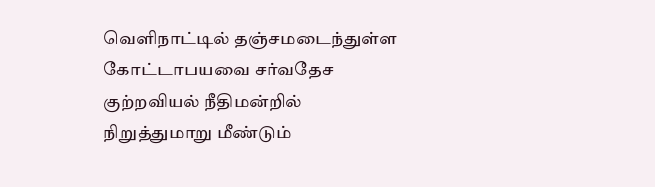வெளிநாட்டில் தஞ்சமடைந்துள்ள கோட்டாபயவை சர்வதேச குற்றவியல் நீதிமன்றில் நிறுத்துமாறு மீண்டும்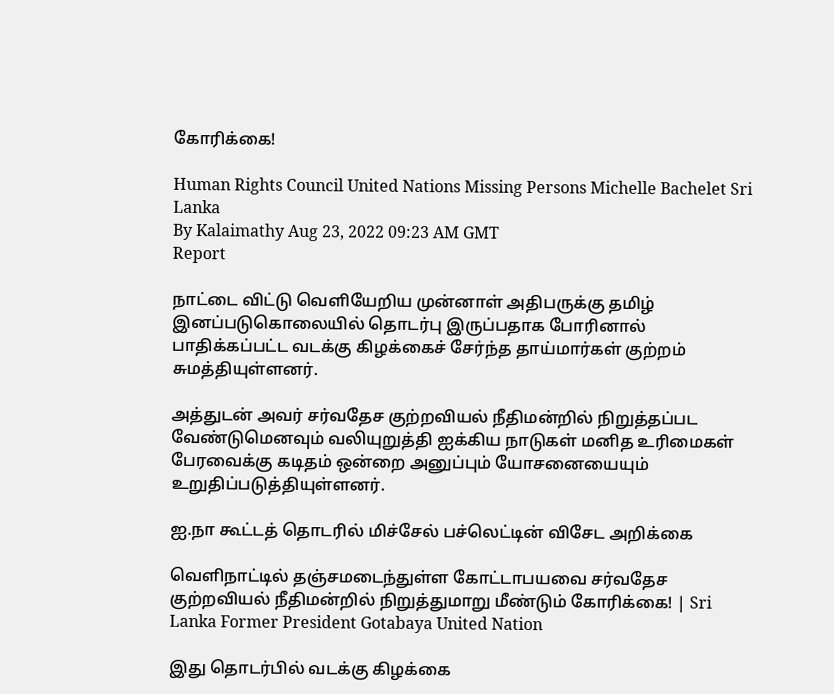கோரிக்கை!

Human Rights Council United Nations Missing Persons Michelle Bachelet Sri Lanka
By Kalaimathy Aug 23, 2022 09:23 AM GMT
Report

நாட்டை விட்டு வெளியேறிய முன்னாள் அதிபருக்கு தமிழ் இனப்படுகொலையில் தொடர்பு இருப்பதாக போரினால் பாதிக்கப்பட்ட வடக்கு கிழக்கைச் சேர்ந்த தாய்மார்கள் குற்றம் சுமத்தியுள்ளனர்.

அத்துடன் அவர் சர்வதேச குற்றவியல் நீதிமன்றில் நிறுத்தப்பட வேண்டுமெனவும் வலியுறுத்தி ஐக்கிய நாடுகள் மனித உரிமைகள் பேரவைக்கு கடிதம் ஒன்றை அனுப்பும் யோசனையையும் உறுதிப்படுத்தியுள்ளனர்.

ஐ.நா கூட்டத் தொடரில் மிச்சேல் பச்லெட்டின் விசேட அறிக்கை

வெளிநாட்டில் தஞ்சமடைந்துள்ள கோட்டாபயவை சர்வதேச குற்றவியல் நீதிமன்றில் நிறுத்துமாறு மீண்டும் கோரிக்கை! | Sri Lanka Former President Gotabaya United Nation

இது தொடர்பில் வடக்கு கிழக்கை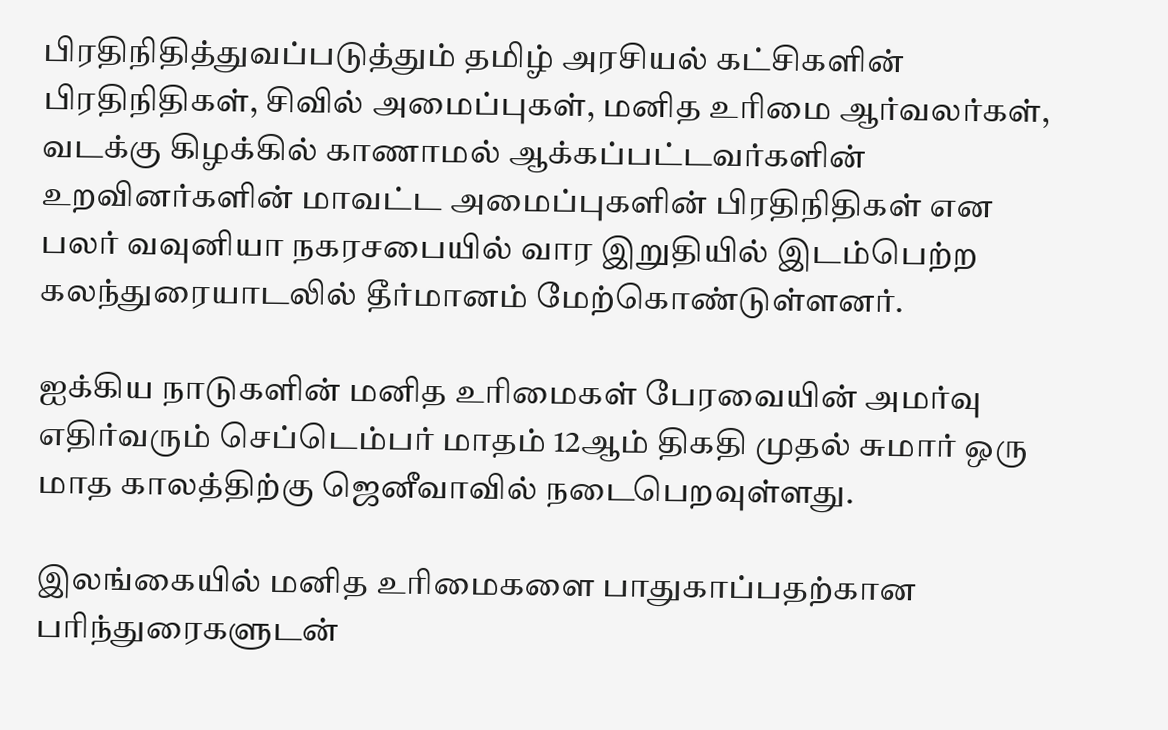பிரதிநிதித்துவப்படுத்தும் தமிழ் அரசியல் கட்சிகளின் பிரதிநிதிகள், சிவில் அமைப்புகள், மனித உரிமை ஆர்வலர்கள், வடக்கு கிழக்கில் காணாமல் ஆக்கப்பட்டவர்களின் உறவினர்களின் மாவட்ட அமைப்புகளின் பிரதிநிதிகள் என பலர் வவுனியா நகரசபையில் வார இறுதியில் இடம்பெற்ற கலந்துரையாடலில் தீர்மானம் மேற்கொண்டுள்ளனர்.

ஐக்கிய நாடுகளின் மனித உரிமைகள் பேரவையின் அமர்வு எதிர்வரும் செப்டெம்பர் மாதம் 12ஆம் திகதி முதல் சுமார் ஒரு மாத காலத்திற்கு ஜெனீவாவில் நடைபெறவுள்ளது.

இலங்கையில் மனித உரிமைகளை பாதுகாப்பதற்கான பரிந்துரைகளுடன்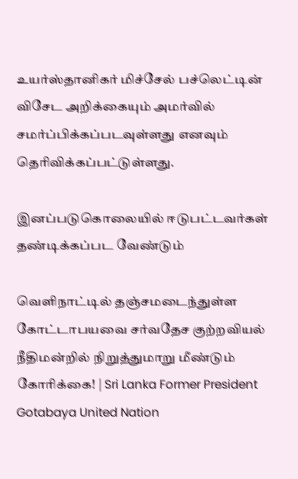உயர்ஸ்தானிகர் மிச்சேல் பச்லெட்டின் விசேட அறிக்கையும் அமர்வில் சமர்ப்பிக்கப்படவுள்ளது எனவும் தெரிவிக்கப்பட்டுள்ளது.

இனப்படுகொலையில் ஈடுபட்டவர்கள் தண்டிக்கப்பட வேண்டும்

வெளிநாட்டில் தஞ்சமடைந்துள்ள கோட்டாபயவை சர்வதேச குற்றவியல் நீதிமன்றில் நிறுத்துமாறு மீண்டும் கோரிக்கை! | Sri Lanka Former President Gotabaya United Nation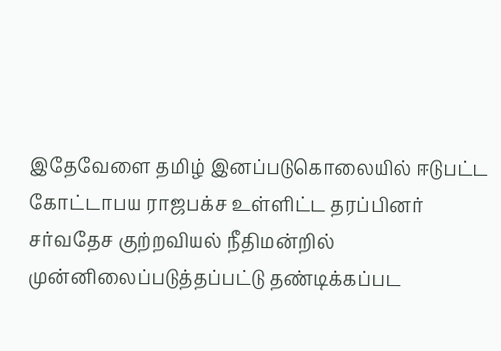இதேவேளை தமிழ் இனப்படுகொலையில் ஈடுபட்ட கோட்டாபய ராஜபக்ச உள்ளிட்ட தரப்பினர் சர்வதேச குற்றவியல் நீதிமன்றில் முன்னிலைப்படுத்தப்பட்டு தண்டிக்கப்பட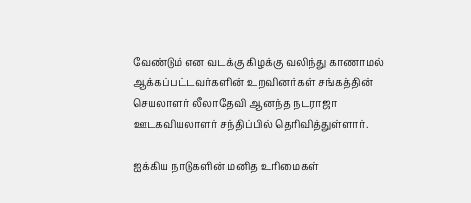வேண்டும் என வடக்கு கிழக்கு வலிந்து காணாமல் ஆக்கப்பட்டவர்களின் உறவினர்கள் சங்கத்தின் செயலாளர் லீலாதேவி ஆனந்த நடராஜா ஊடகவியலாளர் சந்திப்பில் தெரிவித்துள்ளார்.

ஐக்கிய நாடுகளின் மனித உரிமைகள்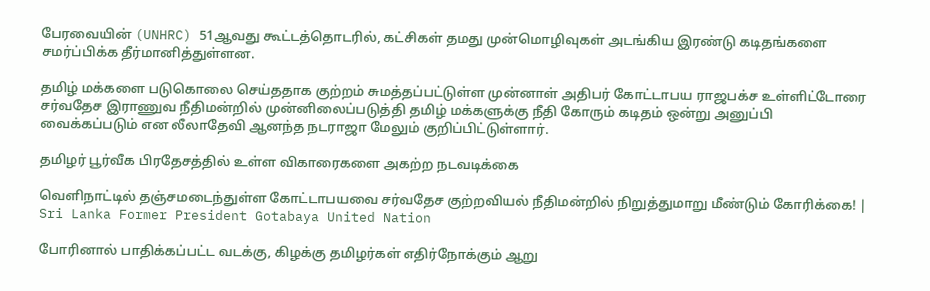பேரவையின் (UNHRC) 51ஆவது கூட்டத்தொடரில், கட்சிகள் தமது முன்மொழிவுகள் அடங்கிய இரண்டு கடிதங்களை சமர்ப்பிக்க தீர்மானித்துள்ளன.

தமிழ் மக்களை படுகொலை செய்ததாக குற்றம் சுமத்தப்பட்டுள்ள முன்னாள் அதிபர் கோட்டாபய ராஜபக்ச உள்ளிட்டோரை சர்வதேச இராணுவ நீதிமன்றில் முன்னிலைப்படுத்தி தமிழ் மக்களுக்கு நீதி கோரும் கடிதம் ஒன்று அனுப்பி வைக்கப்படும் என லீலாதேவி ஆனந்த நடராஜா மேலும் குறிப்பிட்டுள்ளார்.

தமிழர் பூர்வீக பிரதேசத்தில் உள்ள விகாரைகளை அகற்ற நடவடிக்கை

வெளிநாட்டில் தஞ்சமடைந்துள்ள கோட்டாபயவை சர்வதேச குற்றவியல் நீதிமன்றில் நிறுத்துமாறு மீண்டும் கோரிக்கை! | Sri Lanka Former President Gotabaya United Nation

போரினால் பாதிக்கப்பட்ட வடக்கு, கிழக்கு தமிழர்கள் எதிர்நோக்கும் ஆறு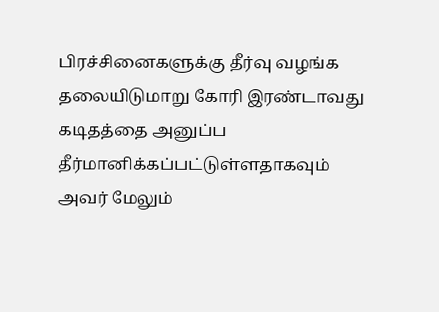பிரச்சினைகளுக்கு தீர்வு வழங்க தலையிடுமாறு கோரி இரண்டாவது கடிதத்தை அனுப்ப தீர்மானிக்கப்பட்டுள்ளதாகவும் அவர் மேலும்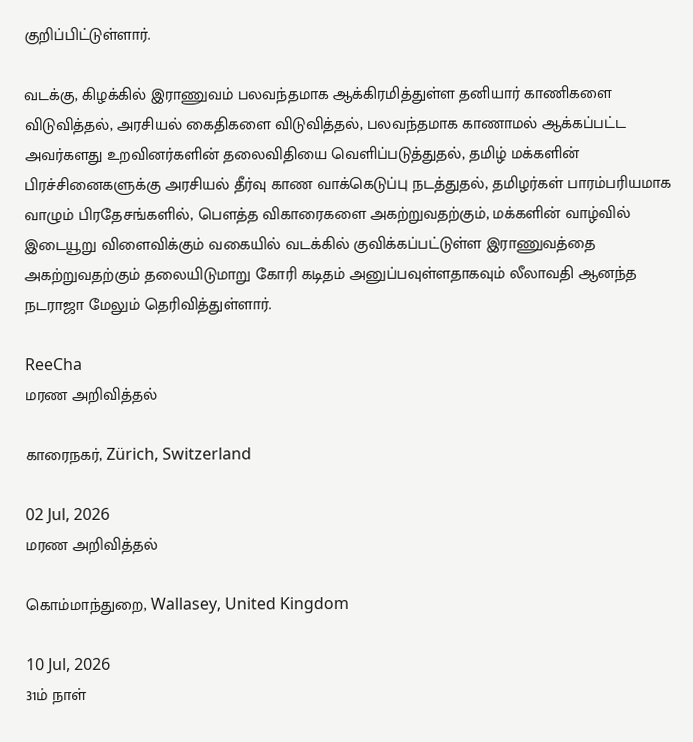குறிப்பிட்டுள்ளார்.

வடக்கு, கிழக்கில் இராணுவம் பலவந்தமாக ஆக்கிரமித்துள்ள தனியார் காணிகளை விடுவித்தல், அரசியல் கைதிகளை விடுவித்தல், பலவந்தமாக காணாமல் ஆக்கப்பட்ட அவர்களது உறவினர்களின் தலைவிதியை வெளிப்படுத்துதல், தமிழ் மக்களின் பிரச்சினைகளுக்கு அரசியல் தீர்வு காண வாக்கெடுப்பு நடத்துதல், தமிழர்கள் பாரம்பரியமாக வாழும் பிரதேசங்களில், பௌத்த விகாரைகளை அகற்றுவதற்கும், மக்களின் வாழ்வில் இடையூறு விளைவிக்கும் வகையில் வடக்கில் குவிக்கப்பட்டுள்ள இராணுவத்தை அகற்றுவதற்கும் தலையிடுமாறு கோரி கடிதம் அனுப்பவுள்ளதாகவும் லீலாவதி ஆனந்த நடராஜா மேலும் தெரிவித்துள்ளார்.

ReeCha
மரண அறிவித்தல்

காரைநகர், Zürich, Switzerland

02 Jul, 2026
மரண அறிவித்தல்

கொம்மாந்துறை, Wallasey, United Kingdom

10 Jul, 2026
31ம் நாள்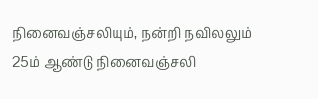நினைவஞ்சலியும், நன்றி நவிலலும்
25ம் ஆண்டு நினைவஞ்சலி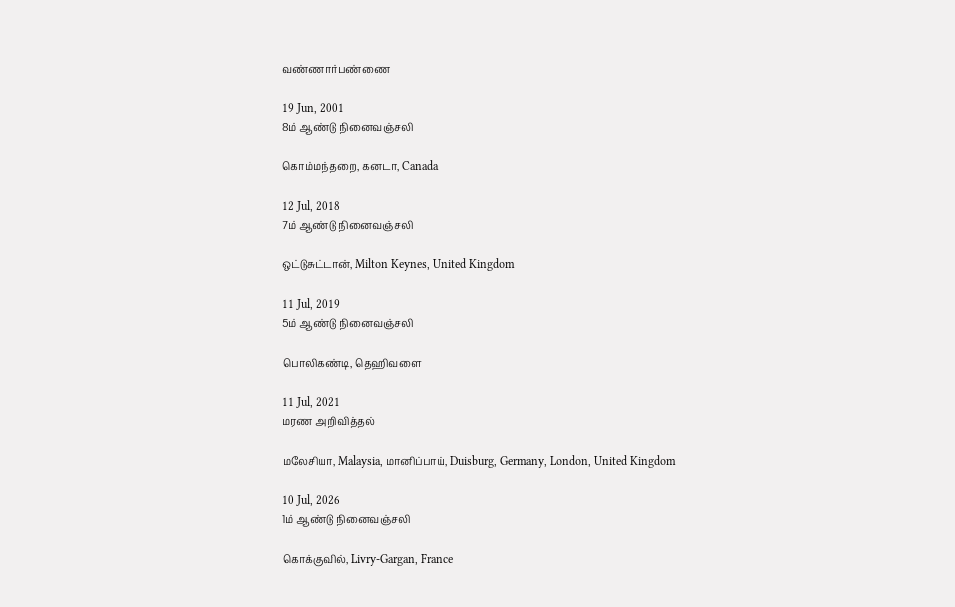வண்ணார்பண்ணை

19 Jun, 2001
8ம் ஆண்டு நினைவஞ்சலி

கொம்மந்தறை, கனடா, Canada

12 Jul, 2018
7ம் ஆண்டு நினைவஞ்சலி

ஒட்டுசுட்டான், Milton Keynes, United Kingdom

11 Jul, 2019
5ம் ஆண்டு நினைவஞ்சலி

பொலிகண்டி, தெஹிவளை

11 Jul, 2021
மரண அறிவித்தல்

மலேசியா, Malaysia, மானிப்பாய், Duisburg, Germany, London, United Kingdom

10 Jul, 2026
1ம் ஆண்டு நினைவஞ்சலி

கொக்குவில், Livry-Gargan, France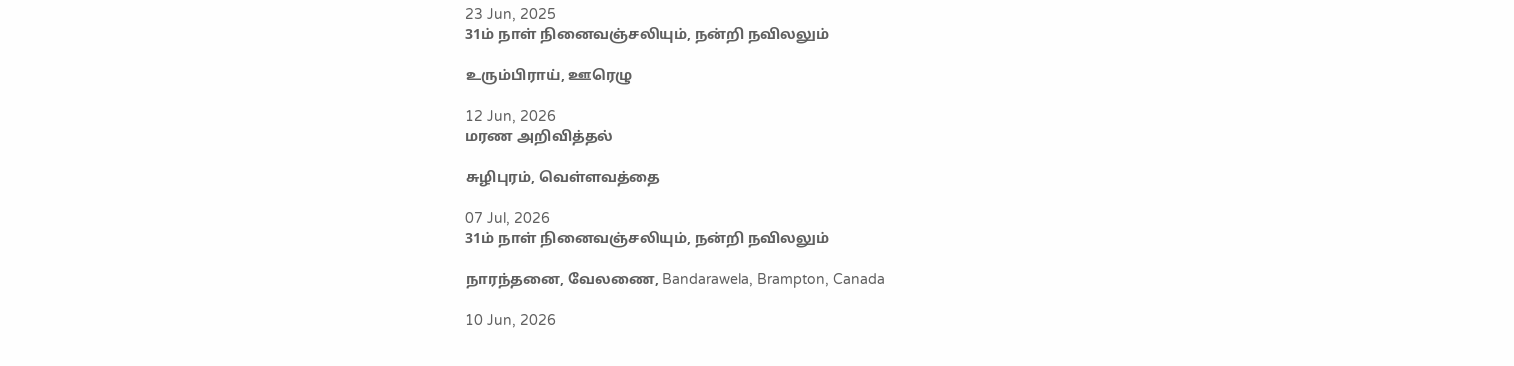23 Jun, 2025
31ம் நாள் நினைவஞ்சலியும், நன்றி நவிலலும்

உரும்பிராய், ஊரெழு

12 Jun, 2026
மரண அறிவித்தல்

சுழிபுரம், வெள்ளவத்தை

07 Jul, 2026
31ம் நாள் நினைவஞ்சலியும், நன்றி நவிலலும்

நாரந்தனை, வேலணை, Bandarawela, Brampton, Canada

10 Jun, 2026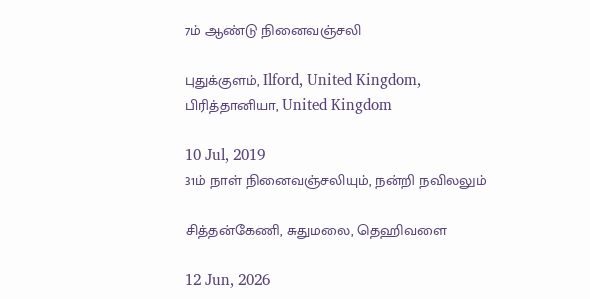7ம் ஆண்டு நினைவஞ்சலி

புதுக்குளம், Ilford, United Kingdom, பிரித்தானியா, United Kingdom

10 Jul, 2019
31ம் நாள் நினைவஞ்சலியும், நன்றி நவிலலும்

சித்தன்கேணி, சுதுமலை, தெஹிவளை

12 Jun, 2026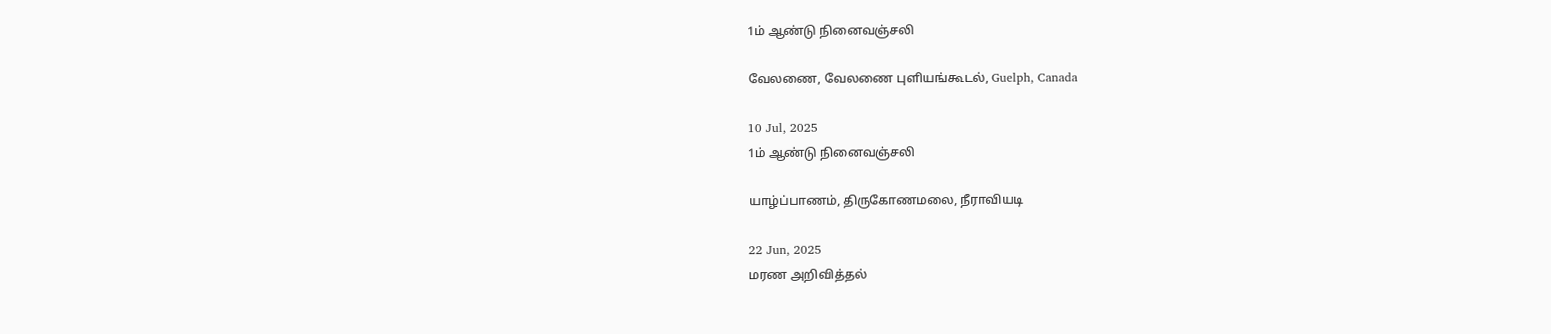1ம் ஆண்டு நினைவஞ்சலி

வேலணை, வேலணை புளியங்கூடல், Guelph, Canada

10 Jul, 2025
1ம் ஆண்டு நினைவஞ்சலி

யாழ்ப்பாணம், திருகோணமலை, நீராவியடி

22 Jun, 2025
மரண அறிவித்தல்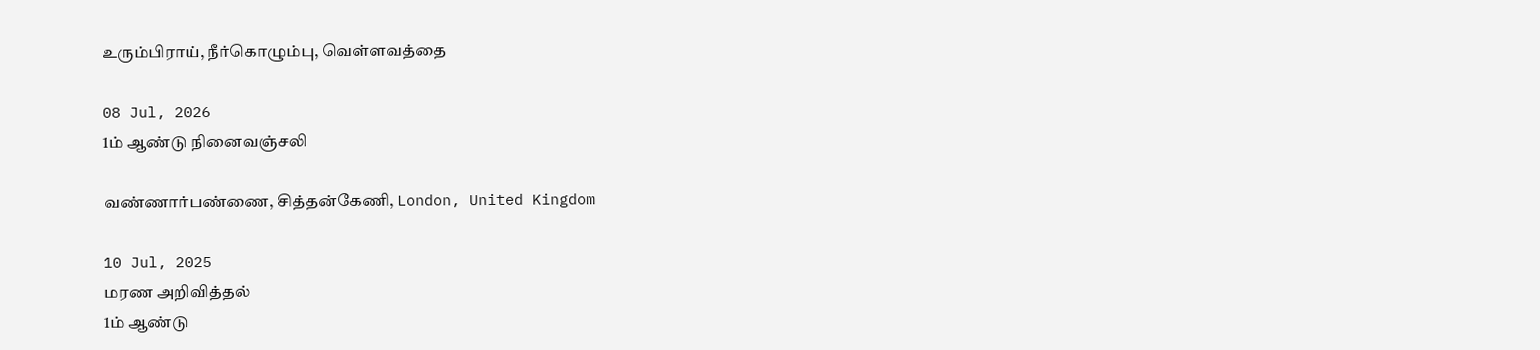உரும்பிராய், நீர்கொழும்பு, வெள்ளவத்தை

08 Jul, 2026
1ம் ஆண்டு நினைவஞ்சலி

வண்ணார்பண்ணை, சித்தன்கேணி, London, United Kingdom

10 Jul, 2025
மரண அறிவித்தல்
1ம் ஆண்டு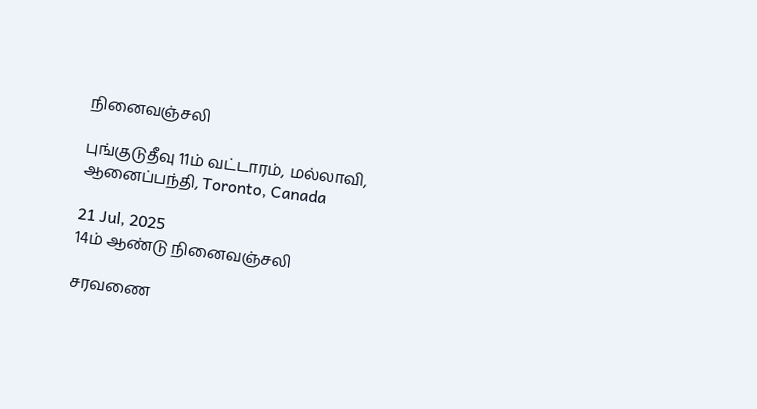நினைவஞ்சலி

புங்குடுதீவு 11ம் வட்டாரம், மல்லாவி, ஆனைப்பந்தி, Toronto, Canada

21 Jul, 2025
14ம் ஆண்டு நினைவஞ்சலி

சரவணை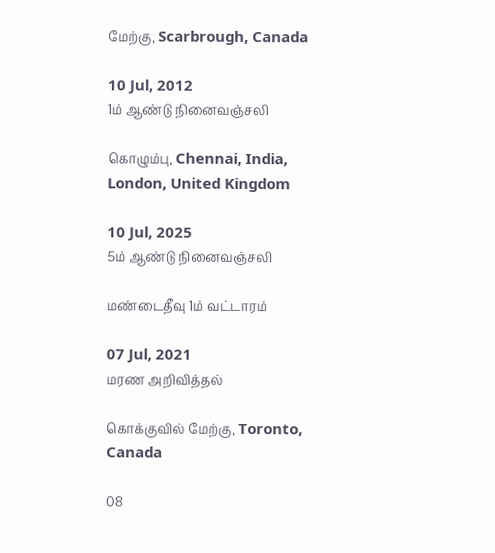மேற்கு, Scarbrough, Canada

10 Jul, 2012
1ம் ஆண்டு நினைவஞ்சலி

கொழும்பு, Chennai, India, London, United Kingdom

10 Jul, 2025
5ம் ஆண்டு நினைவஞ்சலி

மண்டைதீவு 1ம் வட்டாரம்

07 Jul, 2021
மரண அறிவித்தல்

கொக்குவில் மேற்கு, Toronto, Canada

08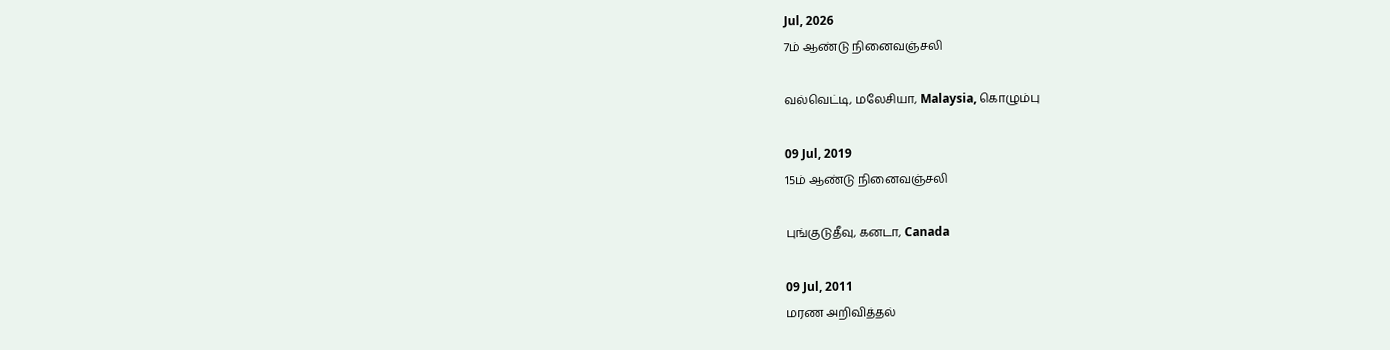Jul, 2026
7ம் ஆண்டு நினைவஞ்சலி

வல்வெட்டி, மலேசியா, Malaysia, கொழும்பு

09 Jul, 2019
15ம் ஆண்டு நினைவஞ்சலி

புங்குடுதீவு, கனடா, Canada

09 Jul, 2011
மரண அறிவித்தல்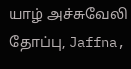யாழ் அச்சுவேலி தோப்பு, Jaffna,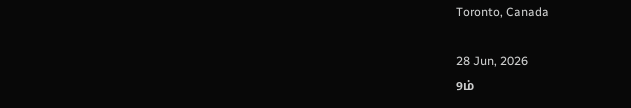Toronto, Canada

28 Jun, 2026
9ம்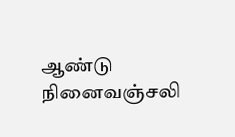ஆண்டு நினைவஞ்சலி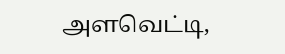அளவெட்டி,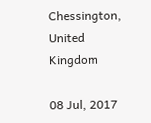Chessington, United Kingdom

08 Jul, 2017